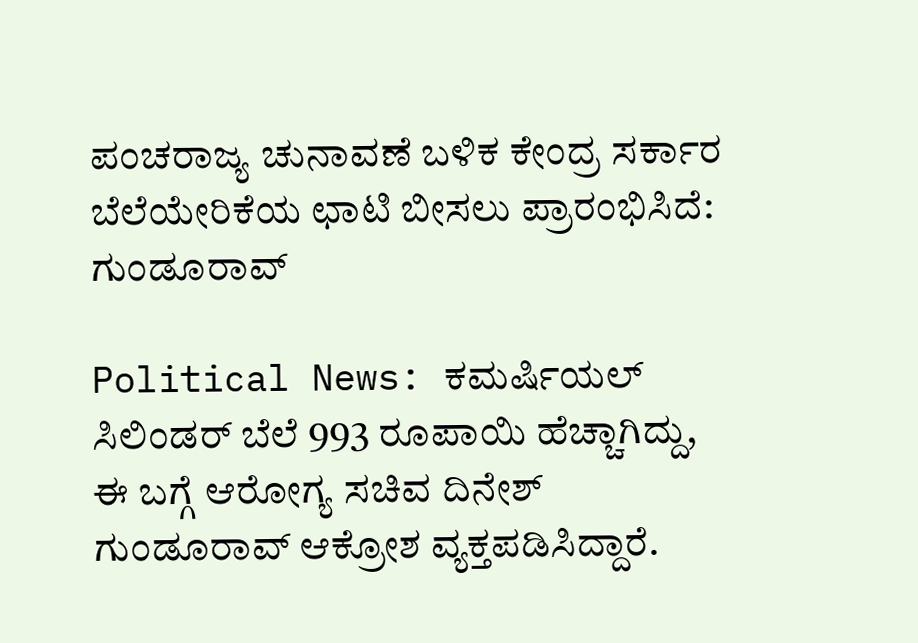ಪಂಚರಾಜ್ಯ ಚುನಾವಣೆ ಬಳಿಕ ಕೇಂದ್ರ ಸರ್ಕಾರ ಬೆಲೆಯೇರಿಕೆಯ ಛಾಟಿ ಬೀಸಲು ಪ್ರಾರಂಭಿಸಿದೆ: ಗುಂಡೂರಾವ್

Political News: ಕಮರ್ಷಿಯಲ್ ಸಿಲಿಂಡರ್ ಬೆಲೆ 993 ರೂಪಾಯಿ ಹೆಚ್ಚಾಗಿದ್ದು, ಈ ಬಗ್ಗೆ ಆರೋಗ್ಯ ಸಚಿವ ದಿನೇಶ್ ಗುಂಡೂರಾವ್ ಆಕ್ರೋಶ ವ್ಯಕ್ತಪಡಿಸಿದ್ದಾರೆ.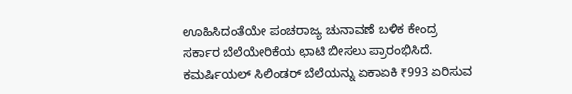ಊಹಿಸಿದಂತೆಯೇ ಪಂಚರಾಜ್ಯ ಚುನಾವಣೆ ಬಳಿಕ ಕೇಂದ್ರ ಸರ್ಕಾರ ಬೆಲೆಯೇರಿಕೆಯ ಛಾಟಿ ಬೀಸಲು ಪ್ರಾರಂಭಿಸಿದೆ. ಕಮರ್ಷಿಯಲ್ ಸಿಲಿಂಡರ್ ಬೆಲೆಯನ್ನು ಏಕಾಏಕಿ ₹993 ಏರಿಸುವ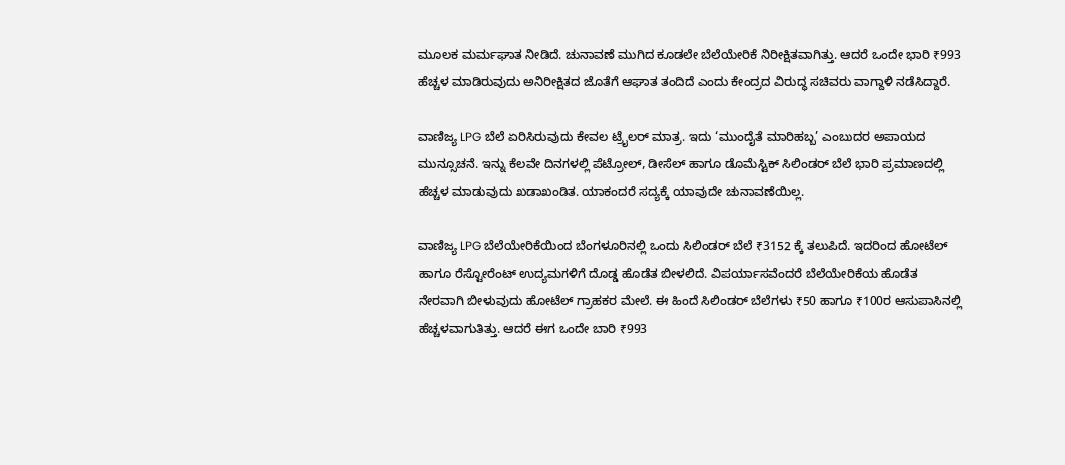ಮೂಲಕ ‌ಮರ್ಮಘಾತ ನೀಡಿದೆ. ಚುನಾವಣೆ ಮುಗಿದ ಕೂಡಲೇ ಬೆಲೆಯೇರಿಕೆ ನಿರೀಕ್ಷಿತವಾಗಿತ್ತು. ಆದರೆ ಒಂದೇ ಭಾರಿ ₹993 ಹೆಚ್ಚಳ‌ ಮಾಡಿರುವುದು ಅನಿರೀಕ್ಷಿತದ ಜೊತೆಗೆ ಆಘಾತ ತಂದಿದೆ ಎಂದು ಕೇಂದ್ರದ ವಿರುದ್ಧ ಸಚಿವರು ವಾಗ್ದಾಳಿ ನಡೆಸಿದ್ದಾರೆ.

ವಾಣಿಜ್ಯ LPG ಬೆಲೆ ಏರಿಸಿರುವುದು ಕೇವಲ ಟ್ರೈಲರ್ ಮಾತ್ರ. ಇದು ‘ಮುಂದೈತೆ ಮಾರಿಹಬ್ಬ’ ಎಂಬುದರ ಅಪಾಯದ ಮುನ್ಸೂಚನೆ. ಇನ್ನು ಕೆಲವೇ ದಿನಗಳಲ್ಲಿ ಪೆಟ್ರೋಲ್, ಡೀಸೆಲ್‌ ಹಾಗೂ ಡೊಮೆಸ್ಟಿಕ್ ಸಿಲಿಂಡರ್ ಬೆಲೆ ಭಾರಿ ಪ್ರಮಾಣದಲ್ಲಿ ಹೆಚ್ಚಳ ಮಾಡುವುದು ಖಡಾಖಂಡಿತ‌. ಯಾಕಂದರೆ ಸದ್ಯಕ್ಕೆ ಯಾವುದೇ ಚುನಾವಣೆಯಿಲ್ಲ.

ವಾಣಿಜ್ಯ LPG ಬೆಲೆಯೇರಿಕೆಯಿಂದ ಬೆಂಗಳೂರಿನಲ್ಲಿ ಒಂದು ಸಿಲಿಂಡರ್ ಬೆಲೆ ₹3152 ಕ್ಕೆ ತಲುಪಿದೆ. ಇದರಿಂದ ಹೋಟೆಲ್ ಹಾಗೂ ರೆಸ್ಟೋರೆಂಟ್ ಉದ್ಯಮಗಳಿಗೆ‌ ದೊಡ್ಡ ಹೊಡೆತ ಬೀಳಲಿದೆ. ವಿಪರ್ಯಾಸವೆಂದರೆ ಬೆಲೆಯೇರಿಕೆಯ ಹೊಡೆತ ನೇರವಾಗಿ ಬೀಳುವುದು ಹೋಟೆಲ್ ಗ್ರಾಹಕರ ಮೇಲೆ. ಈ ಹಿಂದೆ ಸಿಲಿಂಡರ್ ಬೆಲೆಗಳು ₹50 ಹಾಗೂ ₹100ರ ಆಸುಪಾಸಿನಲ್ಲಿ ಹೆಚ್ಚಳವಾಗುತಿತ್ತು. ಆದರೆ ಈಗ ಒಂದೇ ಬಾರಿ ₹993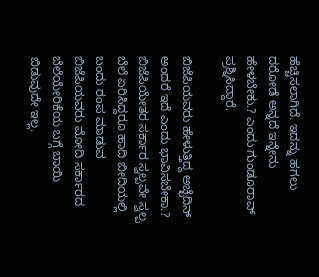ಹೆಚ್ಚಿಸಲಾಗಿದೆ. ಇದನ್ನು ಹಗಲು ದರೋಡೆ ಅನ್ನದೆ ಇನ್ನೇನು ಹೇಳಬೇಕು.? ಎಂದು ಗುಂಡೂರಾವ್ ಪ್ರಶ್ನಿಸಿದ್ದಾರೆ.

ಬಿಜೆಪಿಯವರು ಹೇಳುತ್ತಿದ್ದ ಅಚ್ಛೆದಿನ್ ಅಂದರೆ ಇದೆ ಎಂದು ಭಾವಿಸಬೇಕಾ.? ಬಿಜೆಪಿಯೇತರ ಸರ್ಕಾರ ಸ್ವಲ್ಪವೇ ಸ್ವಲ್ಪ ಬೆಲೆ ಏರಿಸಿದ್ದರೂ ಹಾದಿ ಬೀದಿಯಲ್ಲಿ ಬಂದು ರಂಪ ಮಾಡುವ ಬಿಜೆಪಿಯವರು ಮೋದಿ ಸರ್ಕಾರದ ಬೆಲೆಯೇರಿಕೆಯ ಬಗ್ಗೆ ಬಾಯಿ ಬಿಡುವುದೇ ಇಲ್ಲ.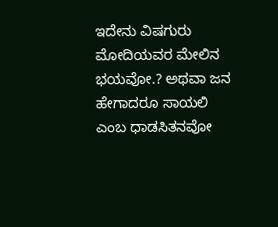ಇದೇನು ವಿಷಗುರು ಮೋದಿಯವರ ಮೇಲಿನ ಭಯವೋ.? ಅಥವಾ ಜನ ಹೇಗಾದರೂ ಸಾಯಲಿ ಎಂಬ ಧಾಡಸಿತನವೋ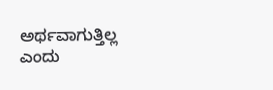ಅರ್ಥವಾಗುತ್ತಿಲ್ಲ ಎಂದು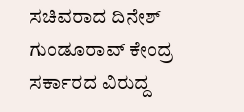ಸಚಿವರಾದ ದಿನೇಶ್ ಗುಂಡೂರಾವ್ ಕೇಂದ್ರ ಸರ್ಕಾರದ ವಿರುದ್ದ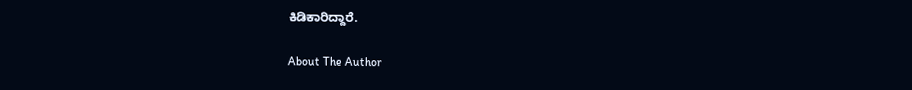ಕಿಡಿಕಾರಿದ್ದಾರೆ.

About The Author